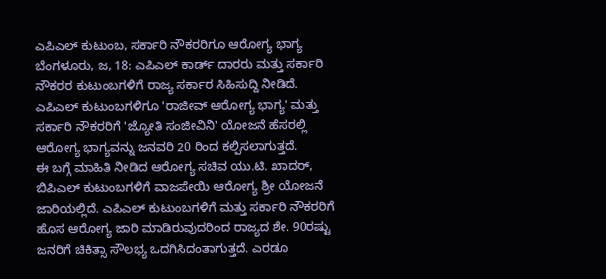ಎಪಿಎಲ್ ಕುಟುಂಬ, ಸರ್ಕಾರಿ ನೌಕರರಿಗೂ ಆರೋಗ್ಯ ಭಾಗ್ಯ
ಬೆಂಗಳೂರು, ಜ, 18: ಎಪಿಎಲ್ ಕಾರ್ಡ್ ದಾರರು ಮತ್ತು ಸರ್ಕಾರಿ ನೌಕರರ ಕುಟುಂಬಗಳಿಗೆ ರಾಜ್ಯ ಸರ್ಕಾರ ಸಿಹಿಸುದ್ದಿ ನೀಡಿದೆ. ಎಪಿಎಲ್ ಕುಟುಂಬಗಳಿಗೂ 'ರಾಜೀವ್ ಆರೋಗ್ಯ ಭಾಗ್ಯ' ಮತ್ತು ಸರ್ಕಾರಿ ನೌಕರರಿಗೆ 'ಜ್ಯೋತಿ ಸಂಜೀವಿನಿ' ಯೋಜನೆ ಹೆಸರಲ್ಲಿ ಆರೋಗ್ಯ ಭಾಗ್ಯವನ್ನು ಜನವರಿ 20 ರಿಂದ ಕಲ್ಪಿಸಲಾಗುತ್ತದೆ.
ಈ ಬಗ್ಗೆ ಮಾಹಿತಿ ನೀಡಿದ ಆರೋಗ್ಯ ಸಚಿವ ಯು.ಟಿ. ಖಾದರ್, ಬಿಪಿಎಲ್ ಕುಟುಂಬಗಳಿಗೆ ವಾಜಪೇಯಿ ಆರೋಗ್ಯ ಶ್ರೀ ಯೋಜನೆ ಜಾರಿಯಲ್ಲಿದೆ. ಎಪಿಎಲ್ ಕುಟುಂಬಗಳಿಗೆ ಮತ್ತು ಸರ್ಕಾರಿ ನೌಕರರಿಗೆ ಹೊಸ ಆರೋಗ್ಯ ಜಾರಿ ಮಾಡಿರುವುದರಿಂದ ರಾಜ್ಯದ ಶೇ. 90ರಷ್ಟು ಜನರಿಗೆ ಚಿಕಿತ್ಸಾ ಸೌಲಭ್ಯ ಒದಗಿಸಿದಂತಾಗುತ್ತದೆ. ಎರಡೂ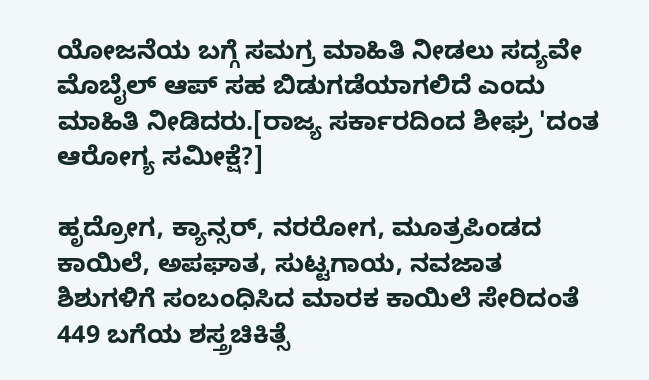ಯೋಜನೆಯ ಬಗ್ಗೆ ಸಮಗ್ರ ಮಾಹಿತಿ ನೀಡಲು ಸದ್ಯವೇ ಮೊಬೈಲ್ ಆಪ್ ಸಹ ಬಿಡುಗಡೆಯಾಗಲಿದೆ ಎಂದು ಮಾಹಿತಿ ನೀಡಿದರು.[ರಾಜ್ಯ ಸರ್ಕಾರದಿಂದ ಶೀಘ್ರ 'ದಂತ ಆರೋಗ್ಯ ಸಮೀಕ್ಷೆ?]

ಹೃದ್ರೋಗ, ಕ್ಯಾನ್ಸರ್, ನರರೋಗ, ಮೂತ್ರಪಿಂಡದ ಕಾಯಿಲೆ, ಅಪಘಾತ, ಸುಟ್ಟಗಾಯ, ನವಜಾತ ಶಿಶುಗಳಿಗೆ ಸಂಬಂಧಿಸಿದ ಮಾರಕ ಕಾಯಿಲೆ ಸೇರಿದಂತೆ 449 ಬಗೆಯ ಶಸ್ತ್ರಚಿಕಿತ್ಸೆ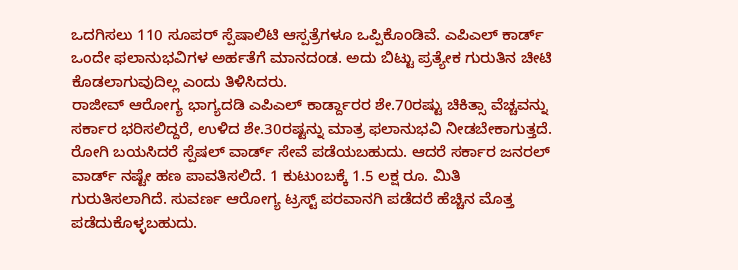ಒದಗಿಸಲು 110 ಸೂಪರ್ ಸ್ಪೆಷಾಲಿಟಿ ಆಸ್ಪತ್ರೆಗಳೂ ಒಪ್ಪಿಕೊಂಡಿವೆ. ಎಪಿಎಲ್ ಕಾರ್ಡ್ ಒಂದೇ ಫಲಾನುಭವಿಗಳ ಅರ್ಹತೆಗೆ ಮಾನದಂಡ. ಅದು ಬಿಟ್ಟು ಪ್ರತ್ಯೇಕ ಗುರುತಿನ ಚೀಟಿ ಕೊಡಲಾಗುವುದಿಲ್ಲ ಎಂದು ತಿಳಿಸಿದರು.
ರಾಜೀವ್ ಆರೋಗ್ಯ ಭಾಗ್ಯದಡಿ ಎಪಿಎಲ್ ಕಾರ್ಡ್ದಾರರ ಶೇ.70ರಷ್ಟು ಚಿಕಿತ್ಸಾ ವೆಚ್ಚವನ್ನು ಸರ್ಕಾರ ಭರಿಸಲಿದ್ದರೆ, ಉಳಿದ ಶೇ.30ರಷ್ಟನ್ನು ಮಾತ್ರ ಫಲಾನುಭವಿ ನೀಡಬೇಕಾಗುತ್ತದೆ. ರೋಗಿ ಬಯಸಿದರೆ ಸ್ಪೆಷಲ್ ವಾರ್ಡ್ ಸೇವೆ ಪಡೆಯಬಹುದು. ಆದರೆ ಸರ್ಕಾರ ಜನರಲ್ ವಾರ್ಡ್ ನಷ್ಟೇ ಹಣ ಪಾವತಿಸಲಿದೆ. 1 ಕುಟುಂಬಕ್ಕೆ 1.5 ಲಕ್ಷ ರೂ. ಮಿತಿ ಗುರುತಿಸಲಾಗಿದೆ. ಸುವರ್ಣ ಆರೋಗ್ಯ ಟ್ರಸ್ಟ್ ಪರವಾನಗಿ ಪಡೆದರೆ ಹೆಚ್ಚಿನ ಮೊತ್ತ ಪಡೆದುಕೊಳ್ಳಬಹುದು.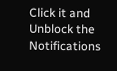Click it and Unblock the Notifications